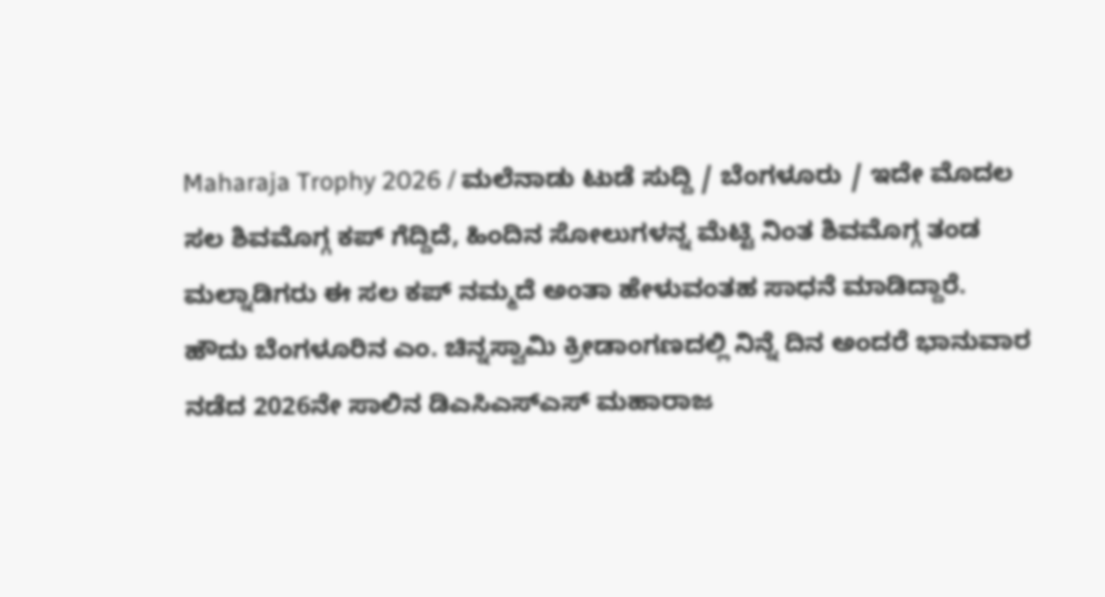Maharaja Trophy 2026 / ಮಲೆನಾಡು ಟುಡೆ ಸುದ್ದಿ / ಬೆಂಗಳೂರು / ಇದೇ ಮೊದಲ ಸಲ ಶಿವಮೊಗ್ಗ ಕಪ್ ಗೆದ್ದಿದೆ, ಹಿಂದಿನ ಸೋಲುಗಳನ್ನ ಮೆಟ್ಟಿ ನಿಂತ ಶಿವಮೊಗ್ಗ ತಂಡ ಮಲ್ನಾಡಿಗರು ಈ ಸಲ ಕಪ್ ನಮ್ಮದೆ ಅಂತಾ ಹೇಳುವಂತಹ ಸಾಧನೆ ಮಾಡಿದ್ದಾರೆ.
ಹೌದು ಬೆಂಗಳೂರಿನ ಎಂ. ಚಿನ್ನಸ್ವಾಮಿ ಕ್ರೀಡಾಂಗಣದಲ್ಲಿ ನಿನ್ನೆ ದಿನ ಅಂದರೆ ಭಾನುವಾರ ನಡೆದ 2026ನೇ ಸಾಲಿನ ಡಿಎಸಿಎಸ್ಎಸ್ ಮಹಾರಾಜ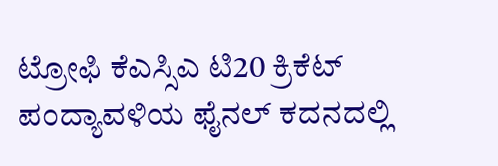ಟ್ರೋಫಿ ಕೆಎಸ್ಸಿಎ ಟಿ20 ಕ್ರಿಕೆಟ್ ಪಂದ್ಯಾವಳಿಯ ಫೈನಲ್ ಕದನದಲ್ಲಿ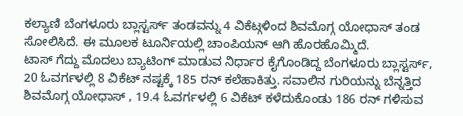ಕಲ್ಯಾಣಿ ಬೆಂಗಳೂರು ಬ್ಲಾಸ್ಟರ್ಸ್ ತಂಡವನ್ನು 4 ವಿಕೆಟ್ಗಳಿಂದ ಶಿವಮೊಗ್ಗ ಯೋಧಾಸ್ ತಂಡ ಸೋಲಿಸಿದೆ. ಈ ಮೂಲಕ ಟೂರ್ನಿಯಲ್ಲಿ ಚಾಂಪಿಯನ್ ಆಗಿ ಹೊರಹೊಮ್ಮಿದೆ.
ಟಾಸ್ ಗೆದ್ದು ಮೊದಲು ಬ್ಯಾಟಿಂಗ್ ಮಾಡುವ ನಿರ್ಧಾರ ಕೈಗೊಂಡಿದ್ದ ಬೆಂಗಳೂರು ಬ್ಲಾಸ್ಟರ್ಸ್, 20 ಓವರ್ಗಳಲ್ಲಿ 8 ವಿಕೆಟ್ ನಷ್ಟಕ್ಕೆ 185 ರನ್ ಕಲೆಹಾಕಿತ್ತು. ಸವಾಲಿನ ಗುರಿಯನ್ನು ಬೆನ್ನತ್ತಿದ ಶಿವಮೊಗ್ಗ ಯೋಧಾಸ್ , 19.4 ಓವರ್ಗಳಲ್ಲಿ 6 ವಿಕೆಟ್ ಕಳೆದುಕೊಂಡು 186 ರನ್ ಗಳಿಸುವ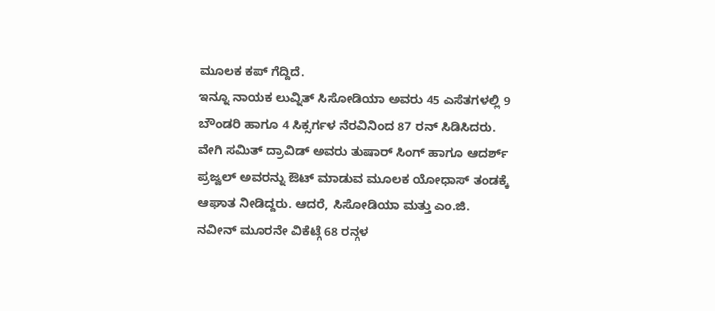ಮೂಲಕ ಕಪ್ ಗೆದ್ದಿದೆ.
ಇನ್ನೂ ನಾಯಕ ಲುವ್ನಿತ್ ಸಿಸೋಡಿಯಾ ಅವರು 45 ಎಸೆತಗಳಲ್ಲಿ 9 ಬೌಂಡರಿ ಹಾಗೂ 4 ಸಿಕ್ಸರ್ಗಳ ನೆರವಿನಿಂದ 87 ರನ್ ಸಿಡಿಸಿದರು. ವೇಗಿ ಸಮಿತ್ ದ್ರಾವಿಡ್ ಅವರು ತುಷಾರ್ ಸಿಂಗ್ ಹಾಗೂ ಆದರ್ಶ್ ಪ್ರಜ್ವಲ್ ಅವರನ್ನು ಔಟ್ ಮಾಡುವ ಮೂಲಕ ಯೋಧಾಸ್ ತಂಡಕ್ಕೆ ಆಘಾತ ನೀಡಿದ್ದರು. ಆದರೆ, ಸಿಸೋಡಿಯಾ ಮತ್ತು ಎಂ.ಜಿ. ನವೀನ್ ಮೂರನೇ ವಿಕೆಟ್ಗೆ 68 ರನ್ಗಳ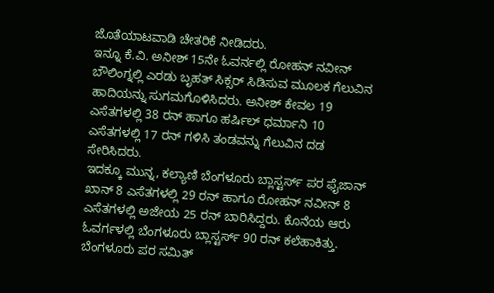ಜೊತೆಯಾಟವಾಡಿ ಚೇತರಿಕೆ ನೀಡಿದರು.
ಇನ್ನೂ ಕೆ.ವಿ. ಅನೀಶ್ 15ನೇ ಓವರ್ನಲ್ಲಿ ರೋಹನ್ ನವೀನ್ ಬೌಲಿಂಗ್ನಲ್ಲಿ ಎರಡು ಬೃಹತ್ ಸಿಕ್ಸರ್ ಸಿಡಿಸುವ ಮೂಲಕ ಗೆಲುವಿನ ಹಾದಿಯನ್ನು ಸುಗಮಗೊಳಿಸಿದರು. ಅನೀಶ್ ಕೇವಲ 19 ಎಸೆತಗಳಲ್ಲಿ 38 ರನ್ ಹಾಗೂ ಹರ್ಷಿಲ್ ಧರ್ಮಾನಿ 10 ಎಸೆತಗಳಲ್ಲಿ 17 ರನ್ ಗಳಿಸಿ ತಂಡವನ್ನು ಗೆಲುವಿನ ದಡ ಸೇರಿಸಿದರು.
ಇದಕ್ಕೂ ಮುನ್ನ, ಕಲ್ಯಾಣಿ ಬೆಂಗಳೂರು ಬ್ಲಾಸ್ಟರ್ಸ್ ಪರ ಫೈಜಾನ್ ಖಾನ್ 8 ಎಸೆತಗಳಲ್ಲಿ 29 ರನ್ ಹಾಗೂ ರೋಹನ್ ನವೀನ್ 8 ಎಸೆತಗಳಲ್ಲಿ ಅಜೇಯ 25 ರನ್ ಬಾರಿಸಿದ್ದರು. ಕೊನೆಯ ಆರು ಓವರ್ಗಳಲ್ಲಿ ಬೆಂಗಳೂರು ಬ್ಲಾಸ್ಟರ್ಸ್ 90 ರನ್ ಕಲೆಹಾಕಿತ್ತು. ಬೆಂಗಳೂರು ಪರ ಸಮಿತ್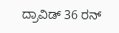ದ್ರಾವಿಡ್ 36 ರನ್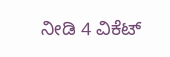ನೀಡಿ 4 ವಿಕೆಟ್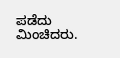ಪಡೆದು ಮಿಂಚಿದರು.